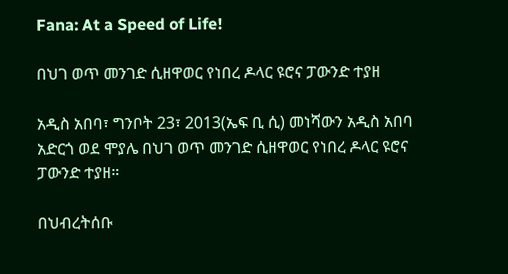Fana: At a Speed of Life!

በህገ ወጥ መንገድ ሲዘዋወር የነበረ ዶላር ዩሮና ፓውንድ ተያዘ

አዲስ አበባ፣ ግንቦት 23፣ 2013(ኤፍ ቢ ሲ) መነሻውን አዲስ አበባ አድርጎ ወደ ሞያሌ በህገ ወጥ መንገድ ሲዘዋወር የነበረ ዶላር ዩሮና ፓውንድ ተያዘ።

በህብረትሰቡ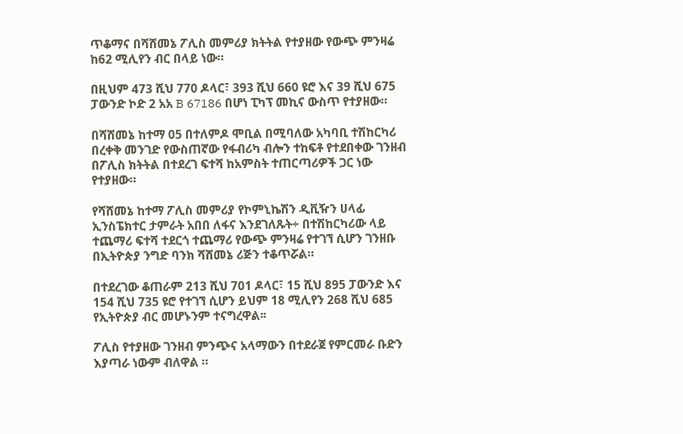ጥቆማና በሻሸመኔ ፖሊስ መምሪያ ክትትል የተያዘው የውጭ ምንዛሬ ከ62 ሚሊየን ብር በላይ ነው።

በዚህም 473 ሺህ 770 ዶላር፣ 393 ሺህ 660 ዩሮ እና 39 ሺህ 675 ፓውንድ ኮድ 2 አአ B 67186 በሆነ ፒካፕ መኪና ውስጥ የተያዘው።

በሻሸመኔ ከተማ 05 በተለምዶ ሞቢል በሚባለው አካባቢ ተሽከርካሪ በረቀቅ መንገድ የውስጠኛው የፋብሪካ ብሎን ተከፍቶ የተደበቀው ገንዘብ በፖሊስ ክትትል በተደረገ ፍተሻ ከአምስት ተጠርጣሪዎች ጋር ነው የተያዘው።

የሻሸመኔ ከተማ ፖሊስ መምሪያ የኮምኒኬሽን ዲቪዥን ሀላፊ ኢንስፔክተር ታምራት አበበ ለፋና እንደገለጹት÷ በተሽከርካሪው ላይ ተጨማሪ ፍተሻ ተደርጎ ተጨማሪ የውጭ ምንዛሬ የተገኘ ሲሆን ገንዘቡ በኢትዮጵያ ንግድ ባንክ ሻሸመኔ ሪጅን ተቆጥሯል።

በተደረገው ቆጠራም 213 ሺህ 701 ዶላር፣ 15 ሺህ 895 ፓውንድ እና 154 ሺህ 735 ዩሮ የተገኘ ሲሆን ይህም 18 ሚሊየን 268 ሺህ 685 የኢትዮጵያ ብር መሆኑንም ተናግረዋል፡፡

ፖሊስ የተያዘው ገንዘብ ምንጭና አላማውን በተደራጀ የምርመራ ቡድን እያጣራ ነውም ብለዋል ።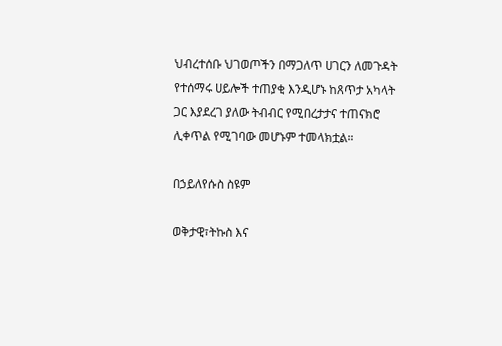ህብረተሰቡ ህገወጦችን በማጋለጥ ሀገርን ለመጉዳት የተሰማሩ ሀይሎች ተጠያቂ እንዲሆኑ ከጸጥታ አካላት ጋር እያደረገ ያለው ትብብር የሚበረታታና ተጠናክሮ ሊቀጥል የሚገባው መሆኑም ተመላክቷል።

በኃይለየሱስ ስዩም

ወቅታዊ፣ትኩስ እና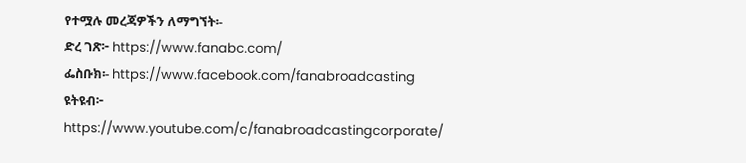የተሟሉ መረጃዎችን ለማግኘት፡-
ድረ ገጽ፦ https://www.fanabc.com/
ፌስቡክ፡- https://www.facebook.com/fanabroadcasting
ዩትዩብ፦ https://www.youtube.com/c/fanabroadcastingcorporate/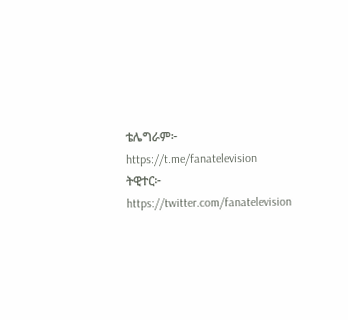ቴሌግራም፦ https://t.me/fanatelevision
ትዊተር፦ https://twitter.com/fanatelevision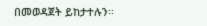በመወዳጀት ይከታተሉን፡፡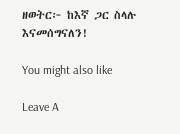ዘወትር፦ ከእኛ ጋር ስላሉ እናመሰግናለን!

You might also like

Leave A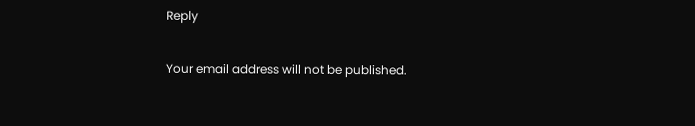Reply

Your email address will not be published.